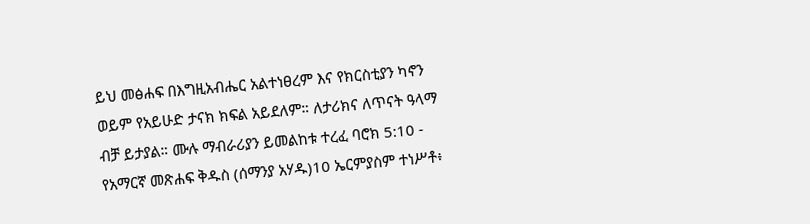ይህ መፅሐፍ በእግዚአብሔር አልተነፀረም እና የክርስቲያን ካኖን ወይም የአይሁድ ታናክ ክፍል አይደለም። ለታሪክና ለጥናት ዓላማ ብቻ ይታያል። ሙሉ ማብራሪያን ይመልከቱ ተረፈ ባሮክ 5:10 - የአማርኛ መጽሐፍ ቅዱስ (ሰማንያ አሃዱ)10 ኤርምያስም ተነሥቶ፥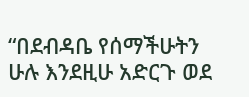“በደብዳቤ የሰማችሁትን ሁሉ እንደዚሁ አድርጉ ወደ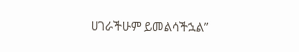ሀገራችሁም ይመልሳችኋል”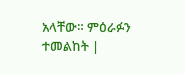አላቸው። ምዕራፉን ተመልከት |